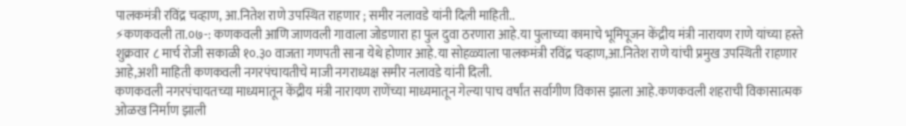पालकमंत्री रविंद्र चव्हाण, आ.नितेश राणे उपस्थित राहणार ; समीर नलावडे यांनी दिली माहिती..
⚡कणकवली ता.०७-: कणकवली आणि जाणवली गावाला जोडणारा हा पुल दुवा ठरणारा आहे.या पुलाच्या कामाचे भूमिपूजन केंद्रीय मंत्री नारायण राणे यांच्या हस्ते शुक्रवार ८ मार्च रोजी सकाळी १०.३० वाजता गणपती साना येथे होणार आहे.या सोहळ्याला पालकमंत्री रविंद्र चव्हाण,आ.नितेश राणे यांची प्रमुख उपस्थिती राहणार आहे,अशी माहिती कणकवली नगरपंचायतीचे माजी नगराध्यक्ष समीर नलावडे यांनी दिली.
कणकवली नगरपंचायतच्या माध्यमातून केंद्रीय मंत्री नारायण राणेंच्या माध्यमातून गेल्या पाच वर्षांत सर्वागीण विकास झाला आहे.कणकवली शहराची विकासात्मक ओळख निर्माण झाली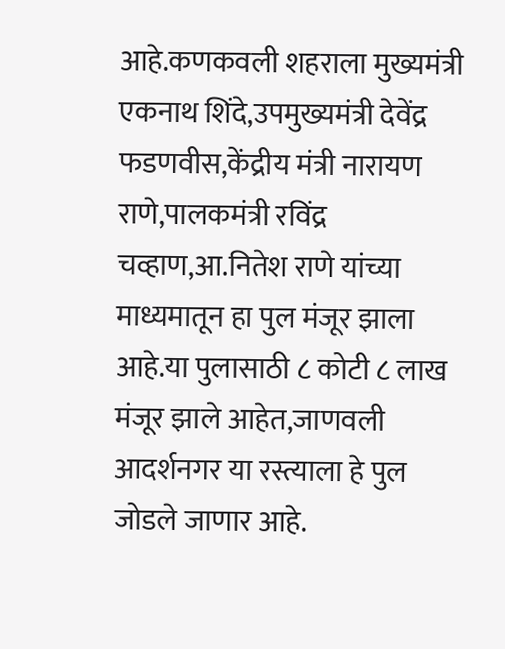आहे.कणकवली शहराला मुख्यमंत्री एकनाथ शिंदे,उपमुख्यमंत्री देवेंद्र फडणवीस,केंद्रीय मंत्री नारायण राणे,पालकमंत्री रविंद्र चव्हाण,आ.नितेश राणे यांच्या माध्यमातून हा पुल मंजूर झाला आहे.या पुलासाठी ८ कोटी ८ लाख मंजूर झाले आहेत,जाणवली आदर्शनगर या रस्त्याला हे पुल जोडले जाणार आहे.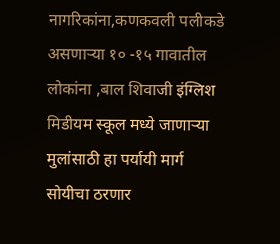नागरिकांना,कणकवली पलीकडे असणाऱ्या १० -१५ गावातील लोकांना ,बाल शिवाजी इंग्लिश मिडीयम स्कूल मध्ये जाणाऱ्या मुलांसाठी हा पर्यायी मार्ग सोयीचा ठरणार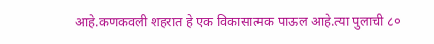आहे.कणकवली शहरात हे एक विकासात्मक पाऊल आहे.त्या पुलाची ८०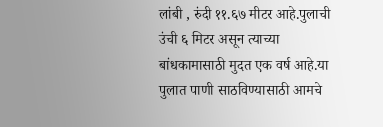लांबी , रुंदी ११.६७ मीटर आहे.पुलाची उंची ६ मिटर असून त्याच्या बांधकामासाठी मुदत एक वर्ष आहे.या पुलात पाणी साठविण्यासाठी आमचे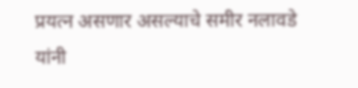प्रयत्न असणार असल्याचे समीर नलावडे यांनी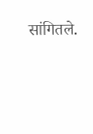सांगितले.